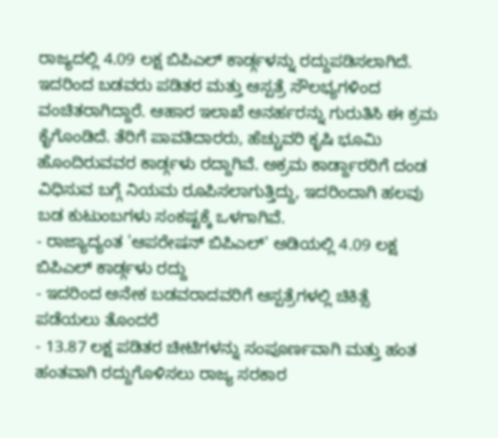ರಾಜ್ಯದಲ್ಲಿ 4.09 ಲಕ್ಷ ಬಿಪಿಎಲ್ ಕಾರ್ಡ್ಗಳನ್ನು ರದ್ದುಪಡಿಸಲಾಗಿದೆ. ಇದರಿಂದ ಬಡವರು ಪಡಿತರ ಮತ್ತು ಆಸ್ಪತ್ರೆ ಸೌಲಭ್ಯಗಳಿಂದ ವಂಚಿತರಾಗಿದ್ದಾರೆ. ಆಹಾರ ಇಲಾಖೆ ಅನರ್ಹರನ್ನು ಗುರುತಿಸಿ ಈ ಕ್ರಮ ಕೈಗೊಂಡಿದೆ. ತೆರಿಗೆ ಪಾವತಿದಾರರು, ಹೆಚ್ಚುವರಿ ಕೃಷಿ ಭೂಮಿ ಹೊಂದಿರುವವರ ಕಾರ್ಡ್ಗಳು ರದ್ದಾಗಿವೆ. ಅಕ್ರಮ ಕಾರ್ಡ್ದಾರರಿಗೆ ದಂಡ ವಿಧಿಸುವ ಬಗ್ಗೆ ನಿಯಮ ರೂಪಿಸಲಾಗುತ್ತಿದ್ದು, ಇದರಿಂದಾಗಿ ಹಲವು ಬಡ ಕುಟುಂಬಗಳು ಸಂಕಷ್ಟಕ್ಕೆ ಒಳಗಾಗಿವೆ.
- ರಾಜ್ಯಾದ್ಯಂತ 'ಆಪರೇಷನ್ ಬಿಪಿಎಲ್' ಅಡಿಯಲ್ಲಿ 4.09 ಲಕ್ಷ ಬಿಪಿಎಲ್ ಕಾರ್ಡ್ಗಳು ರದ್ದು
- ಇದರಿಂದ ಅನೇಕ ಬಡವರಾದವರಿಗೆ ಆಸ್ಪತ್ರೆಗಳಲ್ಲಿ ಚಿಕಿತ್ಸೆ ಪಡೆಯಲು ತೊಂದರೆ
- 13.87 ಲಕ್ಷ ಪಡಿತರ ಚೀಟಿಗಳನ್ನು ಸಂಪೂರ್ಣವಾಗಿ ಮತ್ತು ಹಂತ ಹಂತವಾಗಿ ರದ್ದುಗೊಳಿಸಲು ರಾಜ್ಯ ಸರಕಾರ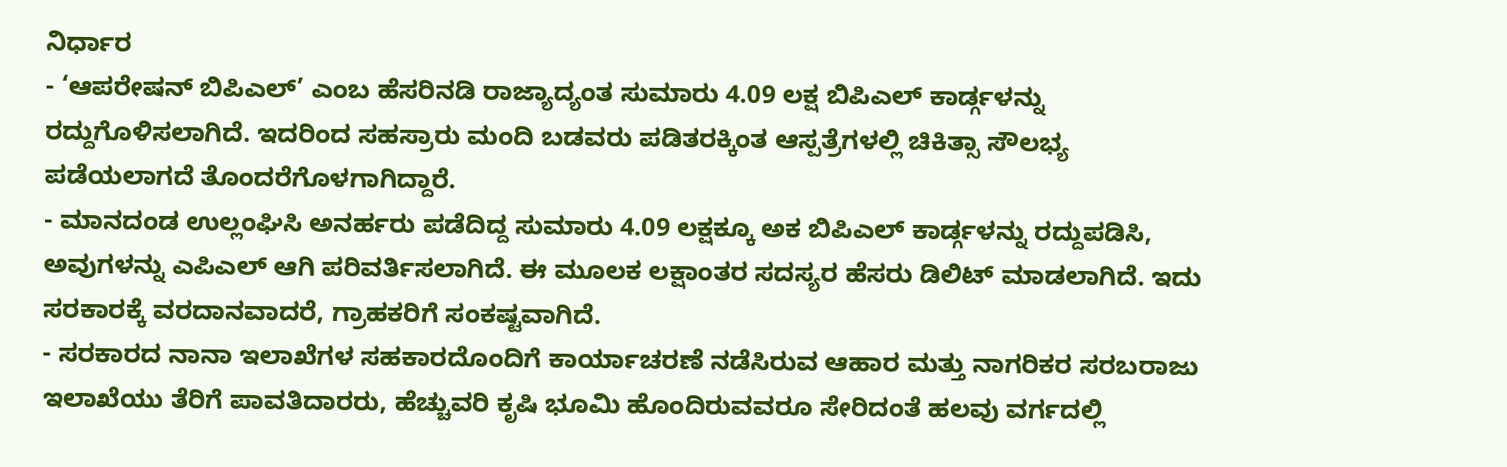ನಿರ್ಧಾರ
- ‘ಆಪರೇಷನ್ ಬಿಪಿಎಲ್’ ಎಂಬ ಹೆಸರಿನಡಿ ರಾಜ್ಯಾದ್ಯಂತ ಸುಮಾರು 4.09 ಲಕ್ಷ ಬಿಪಿಎಲ್ ಕಾರ್ಡ್ಗಳನ್ನು ರದ್ದುಗೊಳಿಸಲಾಗಿದೆ. ಇದರಿಂದ ಸಹಸ್ರಾರು ಮಂದಿ ಬಡವರು ಪಡಿತರಕ್ಕಿಂತ ಆಸ್ಪತ್ರೆಗಳಲ್ಲಿ ಚಿಕಿತ್ಸಾ ಸೌಲಭ್ಯ ಪಡೆಯಲಾಗದೆ ತೊಂದರೆಗೊಳಗಾಗಿದ್ದಾರೆ.
- ಮಾನದಂಡ ಉಲ್ಲಂಘಿಸಿ ಅನರ್ಹರು ಪಡೆದಿದ್ದ ಸುಮಾರು 4.09 ಲಕ್ಷಕ್ಕೂ ಅಕ ಬಿಪಿಎಲ್ ಕಾರ್ಡ್ಗಳನ್ನು ರದ್ದುಪಡಿಸಿ, ಅವುಗಳನ್ನು ಎಪಿಎಲ್ ಆಗಿ ಪರಿವರ್ತಿಸಲಾಗಿದೆ. ಈ ಮೂಲಕ ಲಕ್ಷಾಂತರ ಸದಸ್ಯರ ಹೆಸರು ಡಿಲಿಟ್ ಮಾಡಲಾಗಿದೆ. ಇದು ಸರಕಾರಕ್ಕೆ ವರದಾನವಾದರೆ, ಗ್ರಾಹಕರಿಗೆ ಸಂಕಷ್ಟವಾಗಿದೆ.
- ಸರಕಾರದ ನಾನಾ ಇಲಾಖೆಗಳ ಸಹಕಾರದೊಂದಿಗೆ ಕಾರ್ಯಾಚರಣೆ ನಡೆಸಿರುವ ಆಹಾರ ಮತ್ತು ನಾಗರಿಕರ ಸರಬರಾಜು ಇಲಾಖೆಯು ತೆರಿಗೆ ಪಾವತಿದಾರರು, ಹೆಚ್ಚುವರಿ ಕೃಷಿ ಭೂಮಿ ಹೊಂದಿರುವವರೂ ಸೇರಿದಂತೆ ಹಲವು ವರ್ಗದಲ್ಲಿ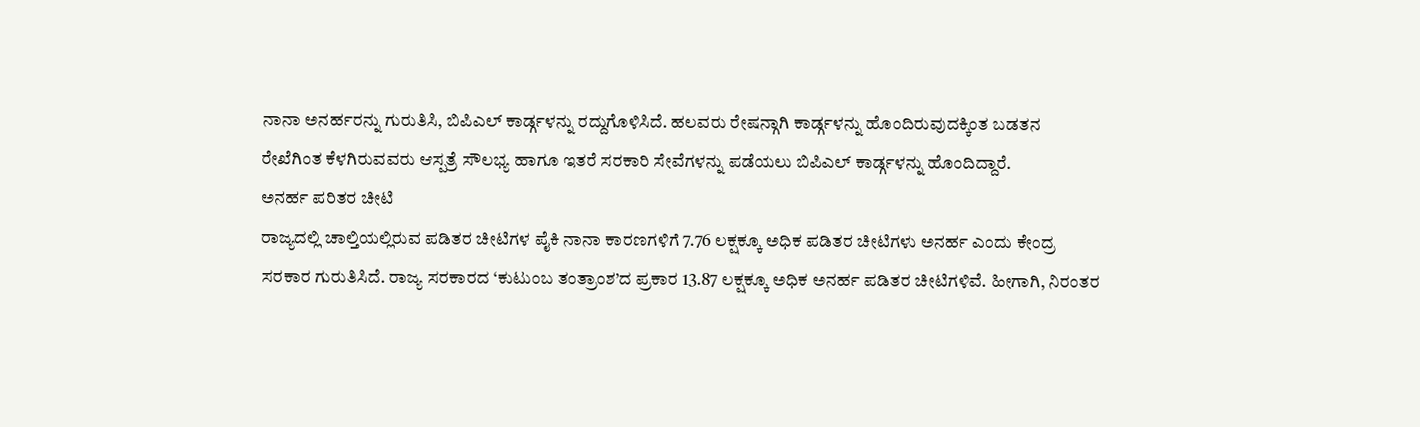ನಾನಾ ಅನರ್ಹರನ್ನು ಗುರುತಿಸಿ, ಬಿಪಿಎಲ್ ಕಾರ್ಡ್ಗಳನ್ನು ರದ್ದುಗೊಳಿಸಿದೆ. ಹಲವರು ರೇಷನ್ಗಾಗಿ ಕಾರ್ಡ್ಗಳನ್ನು ಹೊಂದಿರುವುದಕ್ಕಿಂತ ಬಡತನ ರೇಖೆಗಿಂತ ಕೆಳಗಿರುವವರು ಆಸ್ಪತ್ರೆ ಸೌಲಭ್ಯ ಹಾಗೂ ಇತರೆ ಸರಕಾರಿ ಸೇವೆಗಳನ್ನು ಪಡೆಯಲು ಬಿಪಿಎಲ್ ಕಾರ್ಡ್ಗಳನ್ನು ಹೊಂದಿದ್ದಾರೆ.
ಅನರ್ಹ ಪರಿತರ ಚೀಟಿ
ರಾಜ್ಯದಲ್ಲಿ ಚಾಲ್ತಿಯಲ್ಲಿರುವ ಪಡಿತರ ಚೀಟಿಗಳ ಪೈಕಿ ನಾನಾ ಕಾರಣಗಳಿಗೆ 7.76 ಲಕ್ಷಕ್ಕೂ ಅಧಿಕ ಪಡಿತರ ಚೀಟಿಗಳು ಅನರ್ಹ ಎಂದು ಕೇಂದ್ರ ಸರಕಾರ ಗುರುತಿಸಿದೆ. ರಾಜ್ಯ ಸರಕಾರದ ‘ಕುಟುಂಬ ತಂತ್ರಾಂಶ’ದ ಪ್ರಕಾರ 13.87 ಲಕ್ಷಕ್ಕೂ ಅಧಿಕ ಅನರ್ಹ ಪಡಿತರ ಚೀಟಿಗಳಿವೆ. ಹೀಗಾಗಿ, ನಿರಂತರ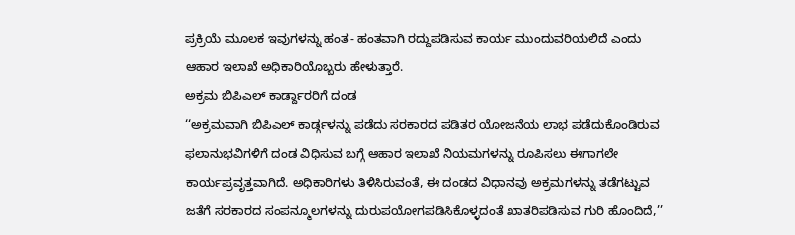ಪ್ರಕ್ರಿಯೆ ಮೂಲಕ ಇವುಗಳನ್ನು ಹಂತ- ಹಂತವಾಗಿ ರದ್ದುಪಡಿಸುವ ಕಾರ್ಯ ಮುಂದುವರಿಯಲಿದೆ ಎಂದು ಆಹಾರ ಇಲಾಖೆ ಅಧಿಕಾರಿಯೊಬ್ಬರು ಹೇಳುತ್ತಾರೆ.
ಅಕ್ರಮ ಬಿಪಿಎಲ್ ಕಾರ್ಡ್ದಾರರಿಗೆ ದಂಡ
‘‘ಅಕ್ರಮವಾಗಿ ಬಿಪಿಎಲ್ ಕಾರ್ಡ್ಗಳನ್ನು ಪಡೆದು ಸರಕಾರದ ಪಡಿತರ ಯೋಜನೆಯ ಲಾಭ ಪಡೆದುಕೊಂಡಿರುವ ಫಲಾನುಭವಿಗಳಿಗೆ ದಂಡ ವಿಧಿಸುವ ಬಗ್ಗೆ ಆಹಾರ ಇಲಾಖೆ ನಿಯಮಗಳನ್ನು ರೂಪಿಸಲು ಈಗಾಗಲೇ ಕಾರ್ಯಪ್ರವೃತ್ತವಾಗಿದೆ. ಅಧಿಕಾರಿಗಳು ತಿಳಿಸಿರುವಂತೆ, ಈ ದಂಡದ ವಿಧಾನವು ಅಕ್ರಮಗಳನ್ನು ತಡೆಗಟ್ಟುವ ಜತೆಗೆ ಸರಕಾರದ ಸಂಪನ್ಮೂಲಗಳನ್ನು ದುರುಪಯೋಗಪಡಿಸಿಕೊಳ್ಳದಂತೆ ಖಾತರಿಪಡಿಸುವ ಗುರಿ ಹೊಂದಿದೆ,’’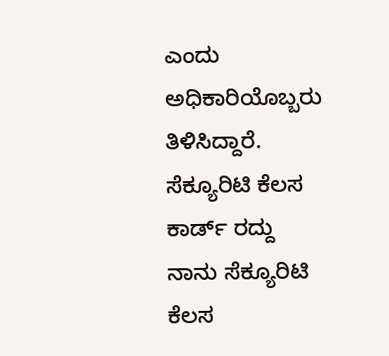ಎಂದು ಅಧಿಕಾರಿಯೊಬ್ಬರು ತಿಳಿಸಿದ್ದಾರೆ.
ಸೆಕ್ಯೂರಿಟಿ ಕೆಲಸ ಕಾರ್ಡ್ ರದ್ದು
ನಾನು ಸೆಕ್ಯೂರಿಟಿ ಕೆಲಸ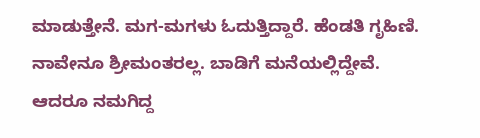ಮಾಡುತ್ತೇನೆ. ಮಗ-ಮಗಳು ಓದುತ್ತಿದ್ದಾರೆ. ಹೆಂಡತಿ ಗೃಹಿಣಿ. ನಾವೇನೂ ಶ್ರೀಮಂತರಲ್ಲ. ಬಾಡಿಗೆ ಮನೆಯಲ್ಲಿದ್ದೇವೆ. ಆದರೂ ನಮಗಿದ್ದ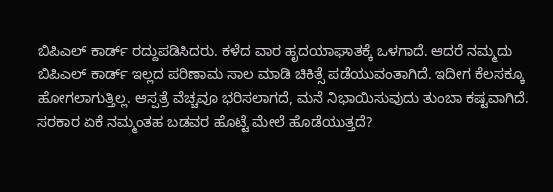ಬಿಪಿಎಲ್ ಕಾರ್ಡ್ ರದ್ದುಪಡಿಸಿದರು. ಕಳೆದ ವಾರ ಹೃದಯಾಘಾತಕ್ಕೆ ಒಳಗಾದೆ. ಆದರೆ ನಮ್ಮದು ಬಿಪಿಎಲ್ ಕಾರ್ಡ್ ಇಲ್ಲದ ಪರಿಣಾಮ ಸಾಲ ಮಾಡಿ ಚಿಕಿತ್ಸೆ ಪಡೆಯುವಂತಾಗಿದೆ. ಇದೀಗ ಕೆಲಸಕ್ಕೂ ಹೋಗಲಾಗುತ್ತಿಲ್ಲ. ಆಸ್ಪತ್ರೆ ವೆಚ್ಚವೂ ಭರಿಸಲಾಗದೆ, ಮನೆ ನಿಭಾಯಿಸುವುದು ತುಂಬಾ ಕಷ್ಟವಾಗಿದೆ. ಸರಕಾರ ಏಕೆ ನಮ್ಮಂತಹ ಬಡವರ ಹೊಟ್ಟೆ ಮೇಲೆ ಹೊಡೆಯುತ್ತದೆ?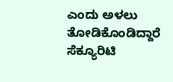ಎಂದು ಅಳಲು ತೋಡಿಕೊಂಡಿದ್ದಾರೆ ಸೆಕ್ಯೂರಿಟಿ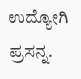ಉದ್ಯೋಗಿ ಪ್ರಸನ್ನ.